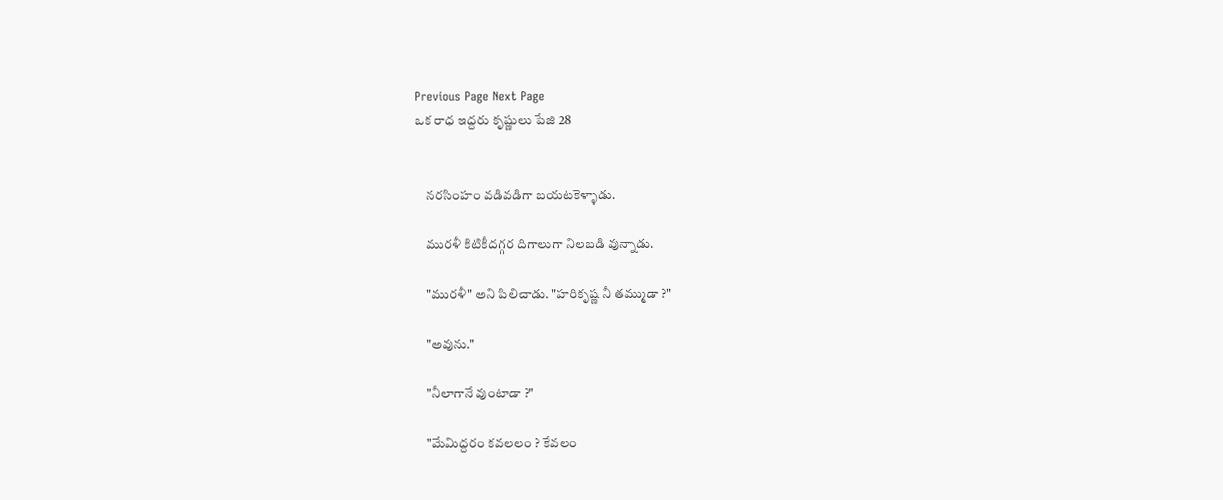Previous Page Next Page
ఒక రాధ ఇద్దరు కృష్ణులు పేజి 28


    నరసింహం వడివడిగా బయటకెళ్ళాడు.

    మురళీ కిటికీదగ్గర దిగాలుగా నిలబడి వున్నాడు.

    "మురళీ" అని పిలిచాడు. "హరికృష్ణ నీ తమ్ముడా ?"

    "అవును."

    "నీలాగానే వుంటాడా ?"

    "మేమిద్దరం కవలలం ? కేవలం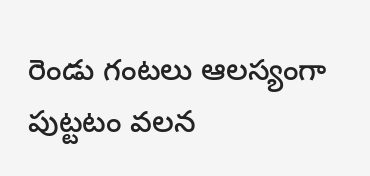రెండు గంటలు ఆలస్యంగా పుట్టటం వలన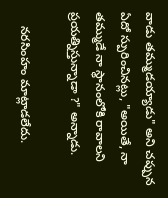వాడు తమ్ముడయ్యాడు" అని చప్పున ఏదో స్పురించినట్లు, "అయితే, నా తమ్ముడే నా స్థానంలోకి రావాలని ప్రయత్నిస్తున్నాడా ?" అన్నాడు.

    నరసింహం మాట్లాడలేదు.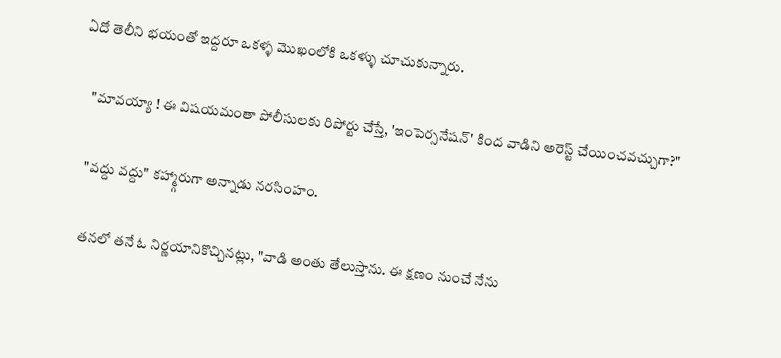ఏదో తెలీని భయంతో ఇద్దరూ ఒకళ్ళ మొఖంలోకి ఒకళ్ళు చూచుకున్నారు.

    "మావయ్యా ! ఈ విషయమంతా పోలీసులకు రిపోర్టు చేస్తే, 'ఇంపెర్సనేషన్' కింద వాడిని అరెస్ట్ చేయించవచ్చుగా?"

    "వద్దు వద్దు" కహ్మ్గారుగా అన్నాడు నరసింహం.

    తనలో తనే ఓ నిర్ణయానికొచ్చినట్లు, "వాడి అంతు తేలుస్తాను. ఈ క్షణం నుంచే నేను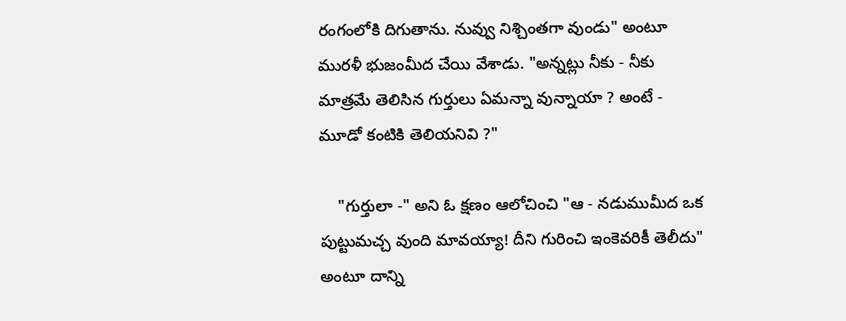రంగంలోకి దిగుతాను. నువ్వు నిశ్చింతగా వుండు" అంటూ మురళీ భుజంమీద చేయి వేశాడు. "అన్నట్లు నీకు - నీకు మాత్రమే తెలిసిన గుర్తులు ఏమన్నా వున్నాయా ? అంటే - మూడో కంటికి తెలియనివి ?"

    "గుర్తులా -" అని ఓ క్షణం ఆలోచించి "ఆ - నడుముమీద ఒక పుట్టుమచ్చ వుంది మావయ్యా! దీని గురించి ఇంకెవరికీ తెలీదు" అంటూ దాన్ని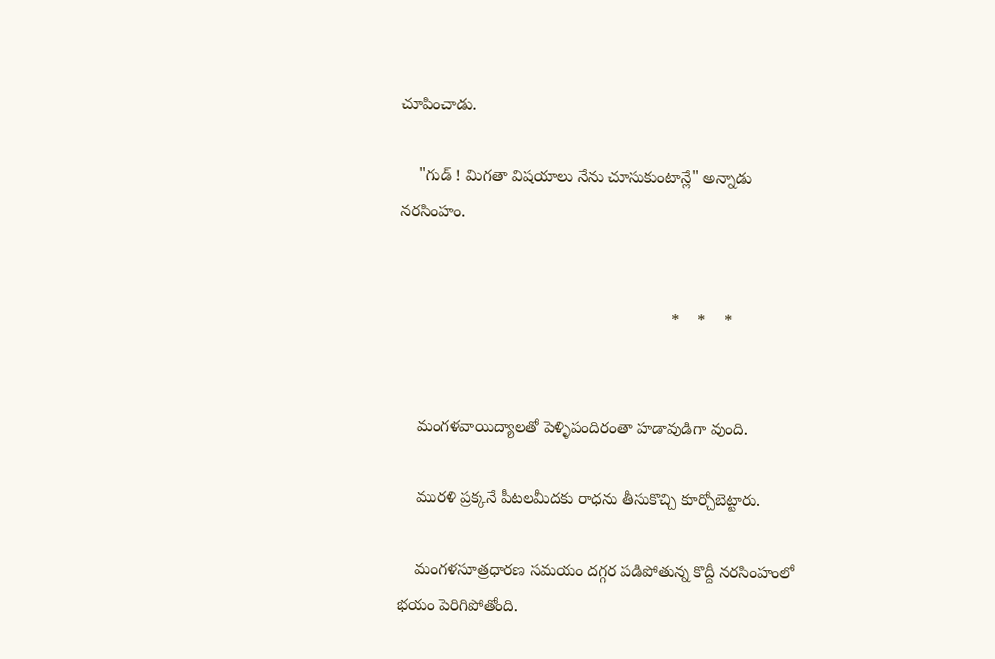చూపించాడు.

    "గుడ్ ! మిగతా విషయాలు నేను చూసుకుంటాన్లే" అన్నాడు నరసింహం.


                                                            *    *    *


    మంగళవాయిద్యాలతో పెళ్ళిపందిరంతా హడావుడిగా వుంది.

    మురళి ప్రక్కనే పీటలమీదకు రాధను తీసుకొచ్చి కూర్చోబెట్టారు.

    మంగళసూత్రధారణ సమయం దగ్గర పడిపోతున్న కొద్దీ నరసింహంలో భయం పెరిగిపోతోంది.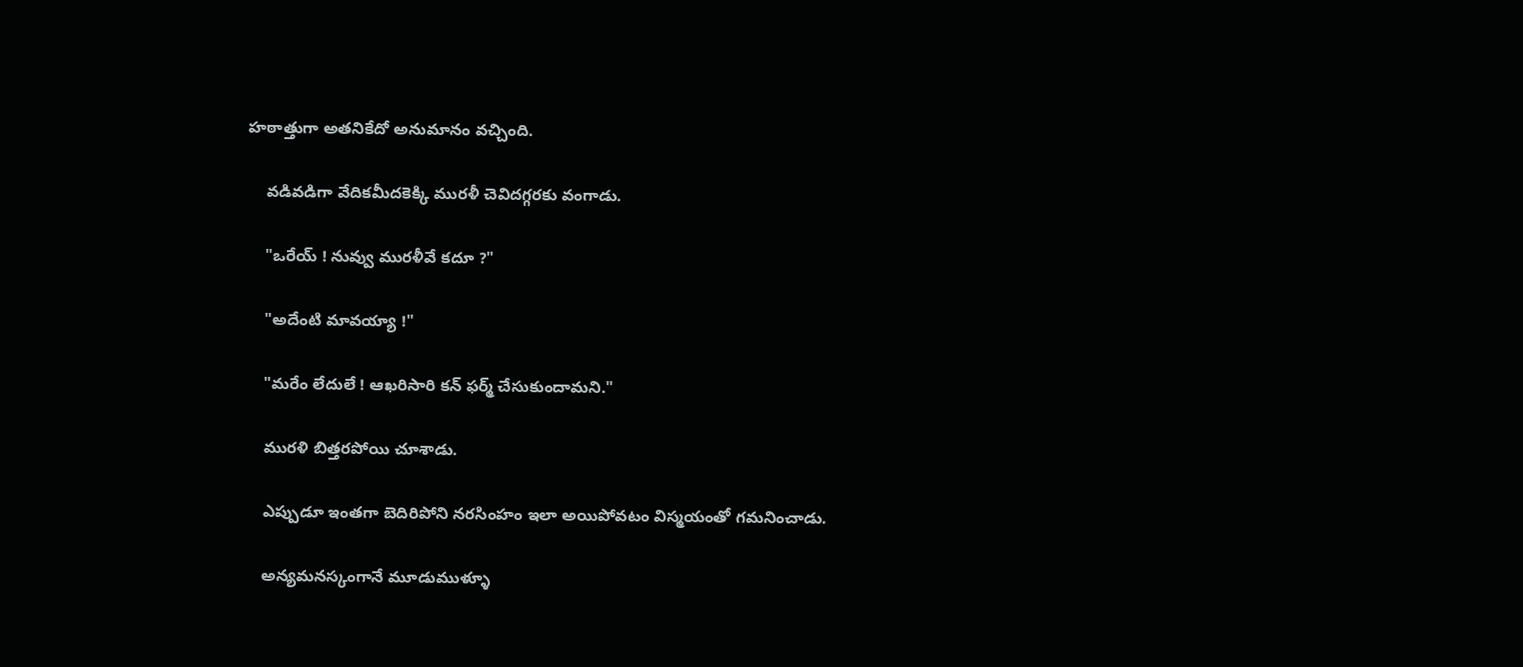హఠాత్తుగా అతనికేదో అనుమానం వచ్చింది.

    వడివడిగా వేదికమీదకెక్కి మురళీ చెవిదగ్గరకు వంగాడు.

    "ఒరేయ్ ! నువ్వు మురళీవే కదూ ?"

    "అదేంటి మావయ్యా !"

    "మరేం లేదులే ! ఆఖరిసారి కన్ ఫర్మ్ చేసుకుందామని."

    మురళి బిత్తరపోయి చూశాడు.

    ఎప్పుడూ ఇంతగా బెదిరిపోని నరసింహం ఇలా అయిపోవటం విస్మయంతో గమనించాడు.

    అన్యమనస్కంగానే మూడుముళ్ళూ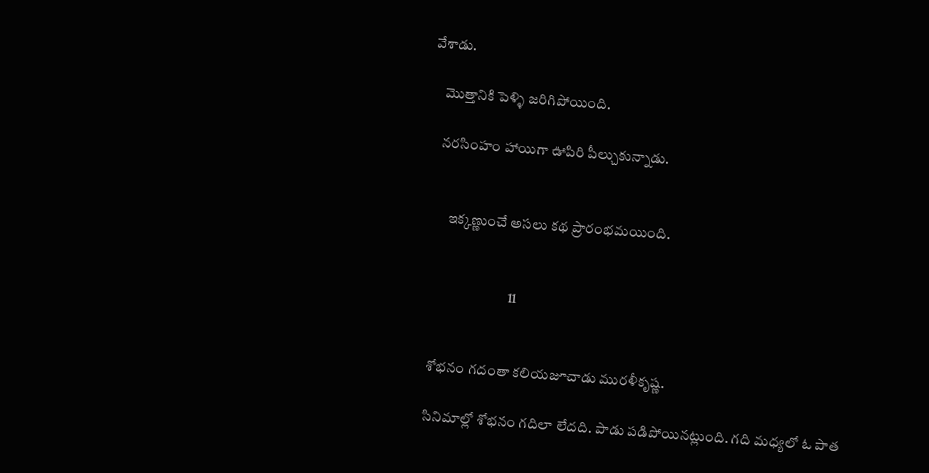వేశాడు.

    మొత్తానికి పెళ్ళి జరిగిపోయింది.

    నరసింహం హాయిగా ఊపిరి పీల్చుకున్నాడు.


        ఇక్కణ్ణుంచే అసలు కథ ప్రారంభమయింది.


                               11


    శోభనం గదంతా కలియజూచాడు మురళీకృష్ణ.

    సినిమాల్లో శోభనం గదిలా లేదది. పాడు పడిపోయినట్లుంది. గది మధ్యలో ఓ పాత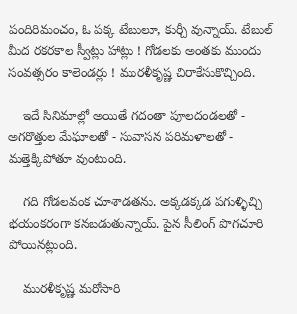పందిరిమంచం, ఓ పక్క టేబులూ, కుర్చీ వున్నాయ్. టేబుల్ మీద రకరకాల స్వీట్లు హాట్లు ! గోడలకు అంతకు ముందు సంవత్సరం కాలెండర్లు ! మురళీకృష్ణ చిరాకేసుకొచ్చింది.

    ఇదే సినిమాల్లో అయితే గదంతా పూలదండలతో - అగరొత్తుల మేఘాలతో - సువాసన పరిమళాలతో - మత్తెక్కిపోతూ వుంటుంది.

    గది గోడలవంక చూశాడతను. అక్కడక్కడ పగుళ్ళిచ్చి భయంకరంగా కనబడుతున్నాయ్. పైన సీలింగ్ పొగచూరి పోయినట్లుంది.

    మురళీకృష్ణ మరోసారి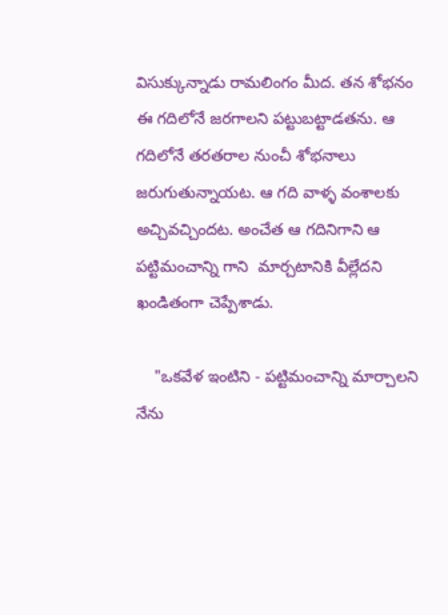విసుక్కున్నాడు రామలింగం మీద. తన శోభనం ఈ గదిలోనే జరగాలని పట్టుబట్టాడతను. ఆ గదిలోనే తరతరాల నుంచీ శోభనాలు జరుగుతున్నాయట. ఆ గది వాళ్ళ వంశాలకు అచ్చివచ్చిందట. అంచేత ఆ గదినిగాని ఆ పట్టిమంచాన్ని గాని  మార్చటానికి వీల్లేదని ఖండితంగా చెప్పేశాడు.

    "ఒకవేళ ఇంటిని - పట్టిమంచాన్ని మార్చాలని నేను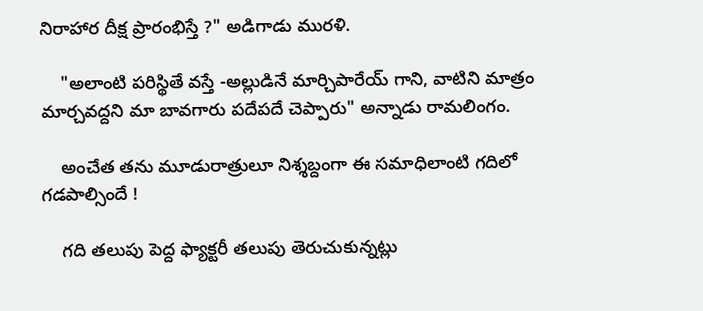నిరాహార దీక్ష ప్రారంభిస్తే ?" అడిగాడు మురళి.

    "అలాంటి పరిస్థితే వస్తే -అల్లుడినే మార్చిపారేయ్ గాని, వాటిని మాత్రం మార్చవద్దని మా బావగారు పదేపదే చెప్పారు" అన్నాడు రామలింగం.

    అంచేత తను మూడురాత్రులూ నిశ్శబ్దంగా ఈ సమాధిలాంటి గదిలో గడపాల్సిందే !

    గది తలుపు పెద్ద ఫ్యాక్టరీ తలుపు తెరుచుకున్నట్లు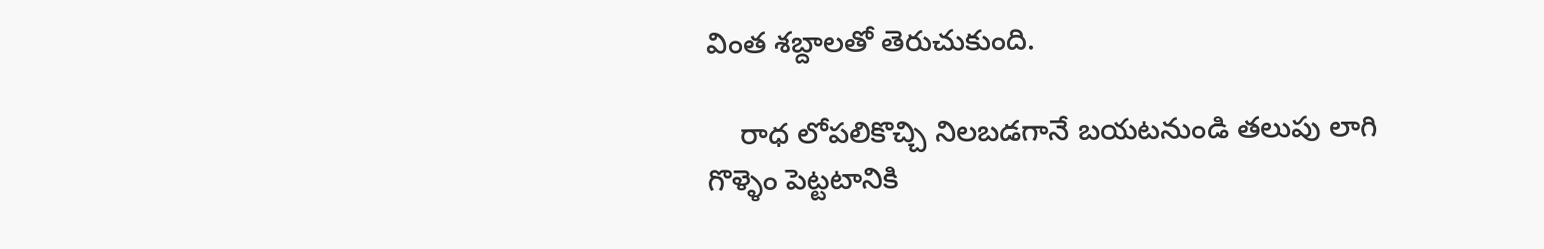వింత శబ్దాలతో తెరుచుకుంది.

    రాధ లోపలికొచ్చి నిలబడగానే బయటనుండి తలుపు లాగి గొళ్ళెం పెట్టటానికి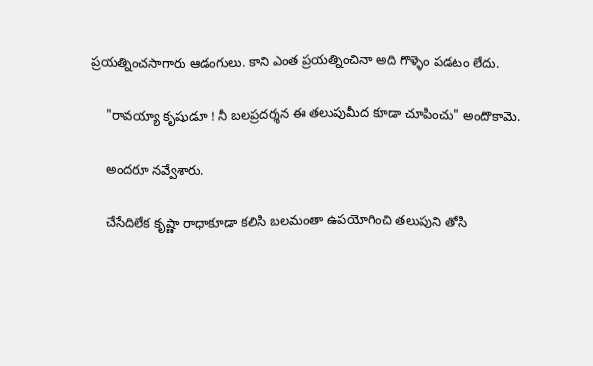ప్రయత్నించసాగారు ఆడంగులు. కాని ఎంత ప్రయత్నించినా అది గొళ్ళెం పడటం లేదు.

    "రావయ్యా కృషుడూ ! నీ బలప్రదర్శన ఈ తలుపుమీద కూడా చూపించు" అందొకామె.

    అందరూ నవ్వేశారు.

    చేసేదిలేక కృష్ణా రాధాకూడా కలిసి బలమంతా ఉపయోగించి తలుపుని తోసి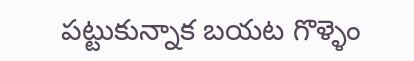పట్టుకున్నాక బయట గొళ్ళెం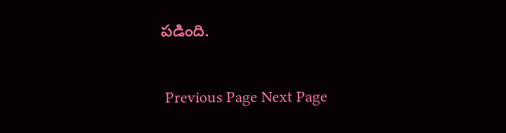పడింది.

 Previous Page Next Page